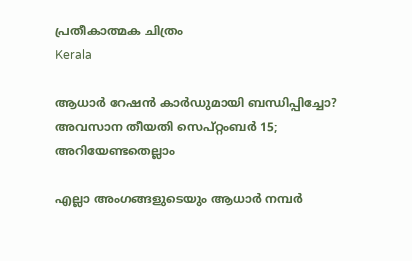പ്രതീകാത്മക ചിത്രം
Kerala

ആധാര്‍ റേഷന്‍ കാര്‍ഡുമായി ബന്ധിപ്പിച്ചോ? അവസാന തീയതി സെപ്റ്റംബര്‍ 15; അറിയേണ്ടതെല്ലാം

എല്ലാ അംഗങ്ങളുടെയും ആധാര്‍ നമ്പര്‍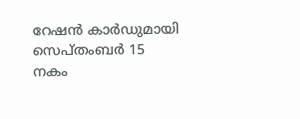റേഷന്‍ കാര്‍ഡുമായി സെപ്തംബര്‍ 15 നകം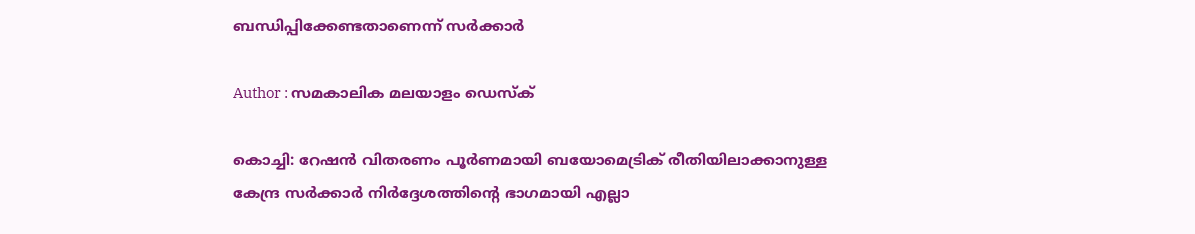ബന്ധിപ്പിക്കേണ്ടതാണെന്ന് സര്‍ക്കാര്‍

Author : സമകാലിക മലയാളം ഡെസ്ക്

കൊച്ചി: റേഷന്‍ വിതരണം പൂര്‍ണമായി ബയോമെട്രിക് രീതിയിലാക്കാനുള്ള കേന്ദ്ര സര്‍ക്കാര്‍ നിര്‍ദ്ദേശത്തിന്റെ ഭാഗമായി എല്ലാ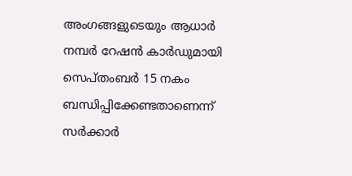അംഗങ്ങളുടെയും ആധാര്‍ നമ്പര്‍ റേഷന്‍ കാര്‍ഡുമായി സെപ്തംബര്‍ 15 നകം ബന്ധിപ്പിക്കേണ്ടതാണെന്ന് സര്‍ക്കാര്‍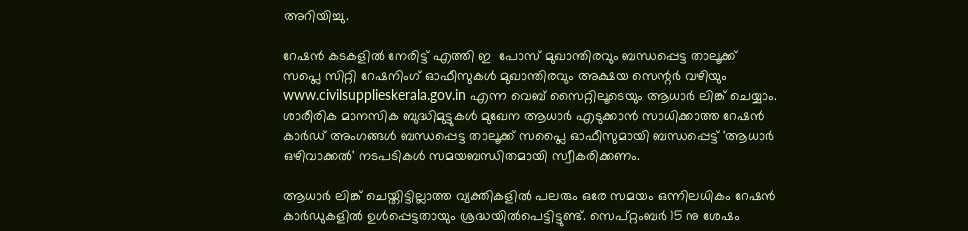അറിയിച്ചു.

റേഷന്‍ കടകളില്‍ നേരിട്ട് എത്തി ഇ  പോസ് മുഖാന്തിരവും ബന്ധപ്പെട്ട താലൂക്ക് സപ്ലെ സിറ്റി റേഷനിംഗ് ഓഫീസുകള്‍ മുഖാന്തിരവും അക്ഷയ സെന്റര്‍ വഴിയും www.civilsupplieskerala.gov.in എന്ന വെബ് സൈറ്റിലൂടെയും ആധാര്‍ ലിങ്ക് ചെയ്യാം. ശാരീരിക മാനസിക ബുദ്ധിമുട്ടുകള്‍ മുഖേന ആധാര്‍ എടുക്കാന്‍ സാധിക്കാത്ത റേഷന്‍ കാര്‍ഡ് അംഗങ്ങള്‍ ബന്ധപ്പെട്ട താലൂക്ക് സപ്ലൈ ഓഫീസുമായി ബന്ധപ്പെട്ട് 'ആധാര്‍ ഒഴിവാക്കല്‍' നടപടികള്‍ സമയബന്ധിതമായി സ്വീകരിക്കണം.

ആധാര്‍ ലിങ്ക് ചെയ്തിട്ടില്ലാത്ത വ്യക്തികളില്‍ പലരും ഒരേ സമയം ഒന്നിലധികം റേഷന്‍ കാര്‍ഡുകളില്‍ ഉള്‍പ്പെട്ടതായും ശ്രദ്ധയില്‍പെട്ടിട്ടുണ്ട്. സെപ്റ്റംബര്‍ 15 നു ശേഷം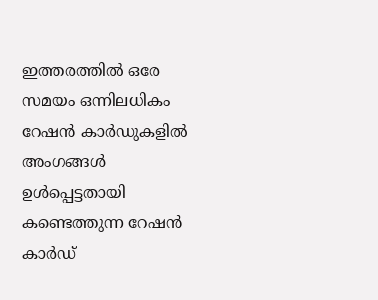ഇത്തരത്തില്‍ ഒരേ സമയം ഒന്നിലധികം റേഷന്‍ കാര്‍ഡുകളില്‍ അംഗങ്ങള്‍ ഉള്‍പ്പെട്ടതായി കണ്ടെത്തുന്ന റേഷന്‍ കാര്‍ഡ്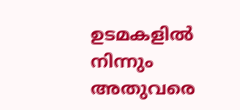ഉടമകളില്‍ നിന്നും അതുവരെ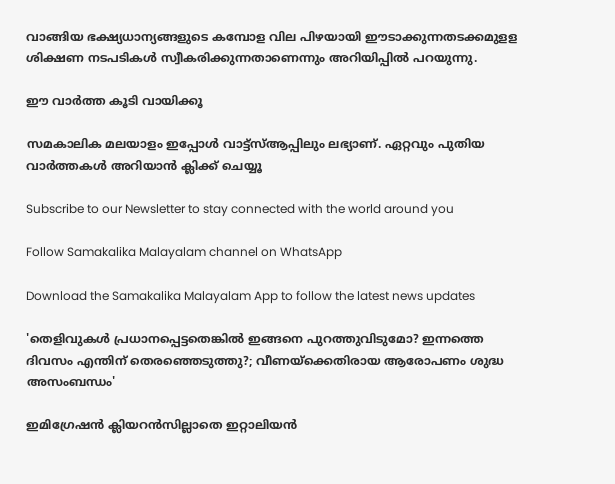വാങ്ങിയ ഭക്ഷ്യധാന്യങ്ങളുടെ കമ്പോള വില പിഴയായി ഈടാക്കുന്നതടക്കമുളള ശിക്ഷണ നടപടികള്‍ സ്വീകരിക്കുന്നതാണെന്നും അറിയിപ്പില്‍ പറയുന്നു.

ഈ വാര്‍ത്ത കൂടി വായിക്കൂ

സമകാലിക മലയാളം ഇപ്പോള്‍ വാട്ട്‌സ്ആപ്പിലും ലഭ്യാണ്. ഏറ്റവും പുതിയ വാര്‍ത്തകള്‍ അറിയാന്‍ ക്ലിക്ക് ചെയ്യൂ

Subscribe to our Newsletter to stay connected with the world around you

Follow Samakalika Malayalam channel on WhatsApp

Download the Samakalika Malayalam App to follow the latest news updates

'തെളിവുകള്‍ പ്രധാനപ്പെട്ടതെങ്കില്‍ ഇങ്ങനെ പുറത്തുവിടുമോ? ഇന്നത്തെ ദിവസം എന്തിന് തെരഞ്ഞെടുത്തു?; വീണയ്‌ക്കെതിരായ ആരോപണം ശുദ്ധ അസംബന്ധം'

ഇമിഗ്രേഷൻ ക്ലിയറൻസില്ലാതെ ഇറ്റാലിയൻ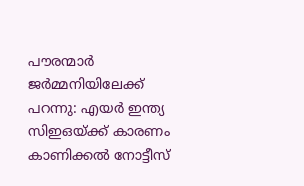പൗരന്മാർ ജർമ്മനിയിലേക്ക് പറന്നു: എയർ ഇന്ത്യ സിഇഒയ്ക്ക് കാരണം കാണിക്കൽ നോട്ടീസ്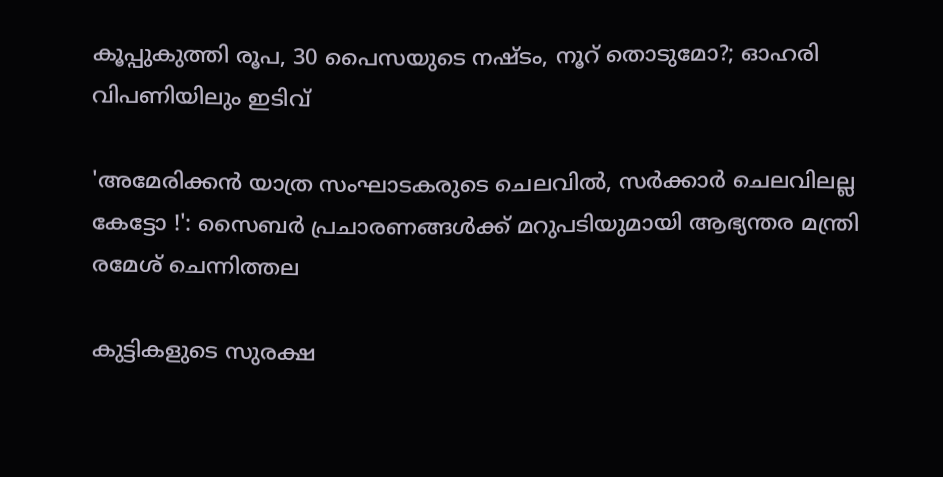കൂപ്പുകുത്തി രൂപ, 30 പൈസയുടെ നഷ്ടം, നൂറ് തൊടുമോ?; ഓഹരി വിപണിയിലും ഇടിവ്

'അമേരിക്കൻ യാത്ര സംഘാടകരുടെ ചെലവിൽ, സർക്കാർ ചെലവിലല്ല കേട്ടോ !': സൈബർ പ്രചാരണങ്ങൾക്ക് മറുപടിയുമായി ആഭ്യന്തര മന്ത്രി രമേശ് ചെന്നിത്തല

കുട്ടികളുടെ സുരക്ഷ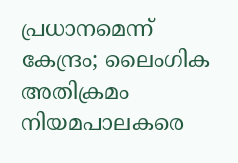പ്രധാനമെന്ന് കേന്ദ്രം; ലൈംഗിക അതിക്രമം നിയമപാലകരെ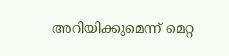അറിയിക്കുമെന്ന് മെറ്റ